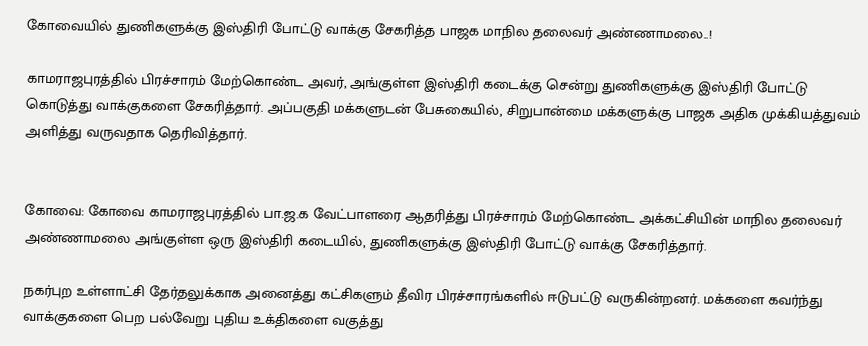கோவையில் துணிகளுக்கு இஸ்திரி போட்டு வாக்கு சேகரித்த பாஜக மாநில தலைவர் அண்ணாமலை..!

காமராஜபுரத்தில் பிரச்சாரம் மேற்கொண்ட அவர், அங்குள்ள இஸ்திரி கடைக்கு சென்று துணிகளுக்கு இஸ்திரி போட்டு கொடுத்து வாக்குகளை சேகரித்தார். அப்பகுதி மக்களுடன் பேசுகையில், சிறுபான்மை மக்களுக்கு பாஜக அதிக முக்கியத்துவம் அளித்து வருவதாக தெரிவித்தார்.


கோவை: கோவை காமராஜபுரத்தில் பா.ஜ.க வேட்பாளரை ஆதரித்து பிரச்சாரம் மேற்கொண்ட அக்கட்சியின் மாநில தலைவர் அண்ணாமலை அங்குள்ள ஒரு இஸ்திரி கடையில், துணிகளுக்கு இஸ்திரி போட்டு வாக்கு சேகரித்தார்.

நகர்புற உள்ளாட்சி தேர்தலுக்காக அனைத்து கட்சிகளும் தீவிர பிரச்சாரங்களில் ஈடுபட்டு வருகின்றனர். மக்களை கவர்ந்து வாக்குகளை பெற பல்வேறு புதிய உக்திகளை வகுத்து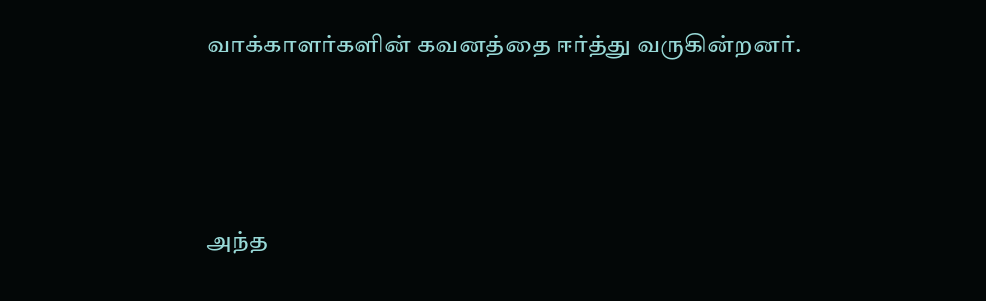வாக்காளர்களின் கவனத்தை ஈர்த்து வருகின்றனர்.



அந்த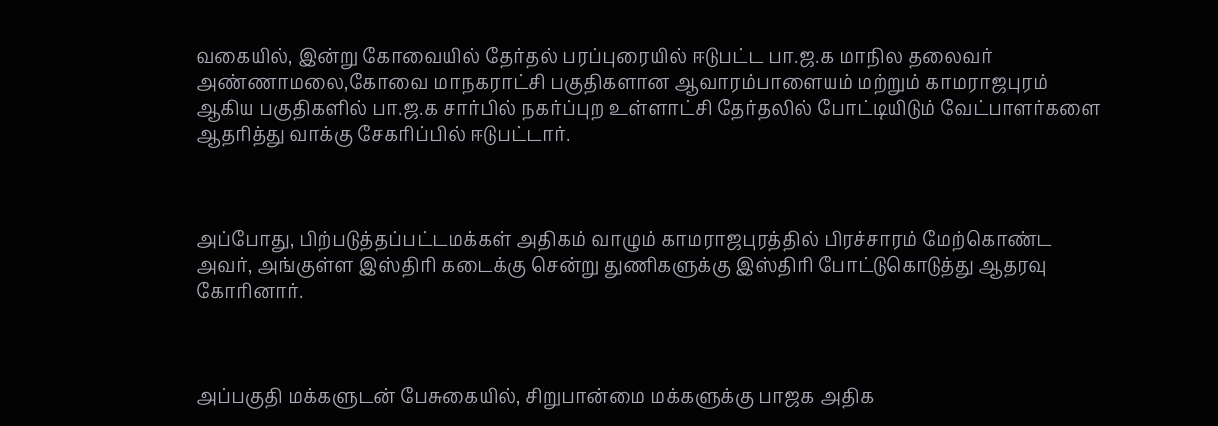வகையில், இன்று கோவையில் தேர்தல் பரப்புரையில் ஈடுபட்ட பா.ஜ.க மாநில தலைவர் அண்ணாமலை,கோவை மாநகராட்சி பகுதிகளான ஆவாரம்பாளையம் மற்றும் காமராஜபுரம் ஆகிய பகுதிகளில் பா.ஜ.க சார்பில் நகர்ப்புற உள்ளாட்சி தேர்தலில் போட்டியிடும் வேட்பாளர்களை ஆதரித்து வாக்கு சேகரிப்பில் ஈடுபட்டார்.



அப்போது, பிற்படுத்தப்பட்டமக்கள் அதிகம் வாழும் காமராஜபுரத்தில் பிரச்சாரம் மேற்கொண்ட அவர், அங்குள்ள இஸ்திரி கடைக்கு சென்று துணிகளுக்கு இஸ்திரி போட்டுகொடுத்து ஆதரவு கோரினார்.



அப்பகுதி மக்களுடன் பேசுகையில், சிறுபான்மை மக்களுக்கு பாஜக அதிக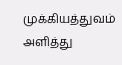முக்கியத்துவம் அளித்து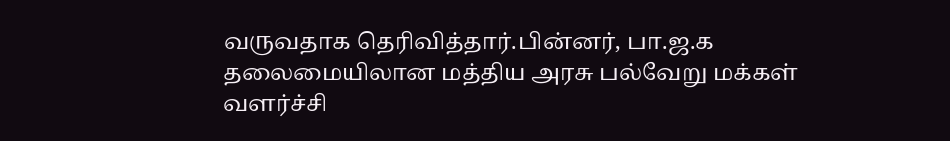வருவதாக தெரிவித்தார்.பின்னர், பா.ஜ.க தலைமையிலான மத்திய அரசு பல்வேறு மக்கள் வளர்ச்சி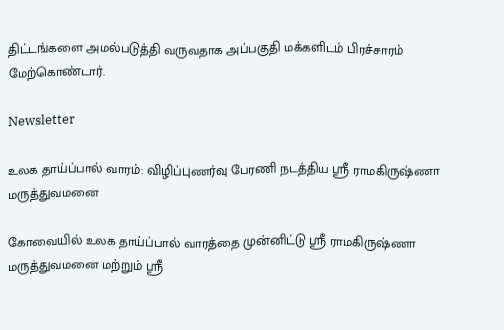திட்டங்களை அமல்படுத்தி வருவதாக அப்பகுதி மக்களிடம் பிரச்சாரம் மேற்கொண்டார்.

Newsletter

உலக தாய்ப்பால் வாரம்: விழிப்புணர்வு பேரணி நடத்திய ஸ்ரீ ராமகிருஷ்ணா மருத்துவமனை

கோவையில் உலக தாய்ப்பால் வாரத்தை முன்னிட்டு ஸ்ரீ ராமகிருஷ்ணா மருத்துவமனை மற்றும் ஸ்ரீ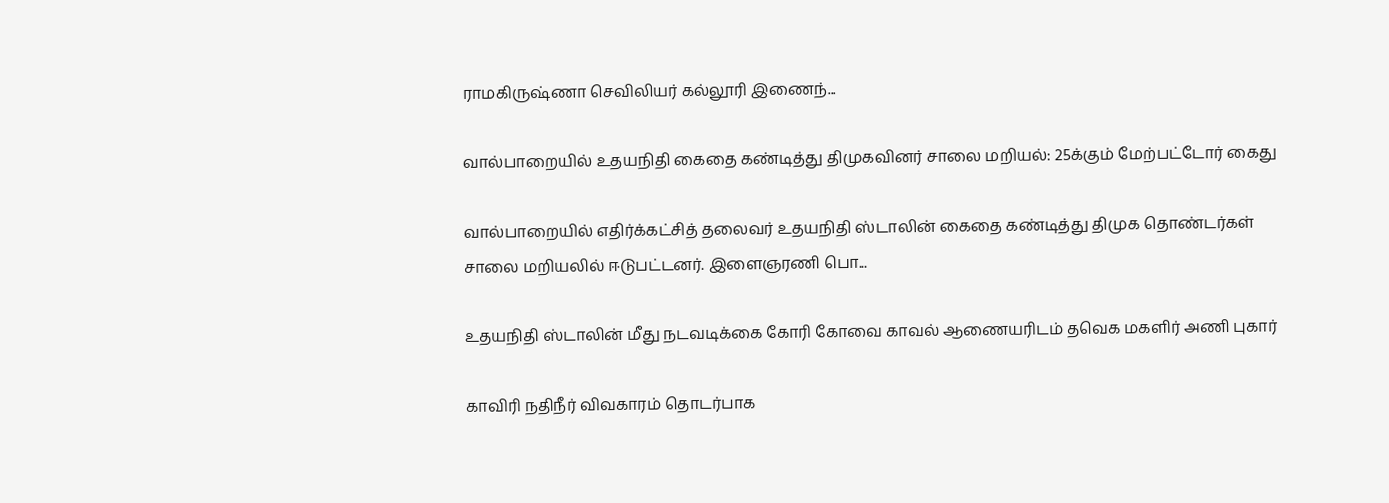ராமகிருஷ்ணா செவிலியர் கல்லூரி இணைந்...

வால்பாறையில் உதயநிதி கைதை கண்டித்து திமுகவினர் சாலை மறியல்: 25க்கும் மேற்பட்டோர் கைது

வால்பாறையில் எதிர்க்கட்சித் தலைவர் உதயநிதி ஸ்டாலின் கைதை கண்டித்து திமுக தொண்டர்கள் சாலை மறியலில் ஈடுபட்டனர். இளைஞரணி பொ...

உதயநிதி ஸ்டாலின் மீது நடவடிக்கை கோரி கோவை காவல் ஆணையரிடம் தவெக மகளிர் அணி புகார்

காவிரி நதிநீர் விவகாரம் தொடர்பாக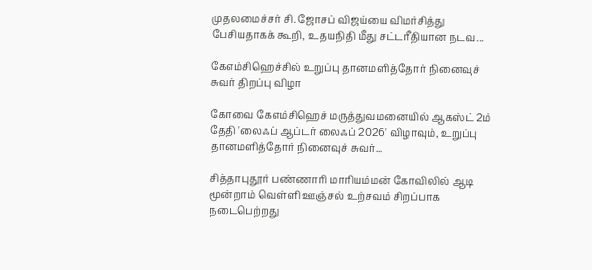முதலமைச்சர் சி. ஜோசப் விஜய்யை விமர்சித்து பேசியதாகக் கூறி, உதயநிதி மீது சட்டரீதியான நடவ...

கேஎம்சிஹெச்சில் உறுப்பு தானமளித்தோர் நினைவுச் சுவர் திறப்பு விழா

கோவை கேஎம்சிஹெச் மருத்துவமனையில் ஆகஸ்ட் 2ம் தேதி 'லைஃப் ஆப்டர் லைஃப் 2026' விழாவும், உறுப்பு தானமளித்தோர் நினைவுச் சுவர்...

சித்தாபுதூர் பண்ணாரி மாரியம்மன் கோவிலில் ஆடி மூன்றாம் வெள்ளி ஊஞ்சல் உற்சவம் சிறப்பாக நடைபெற்றது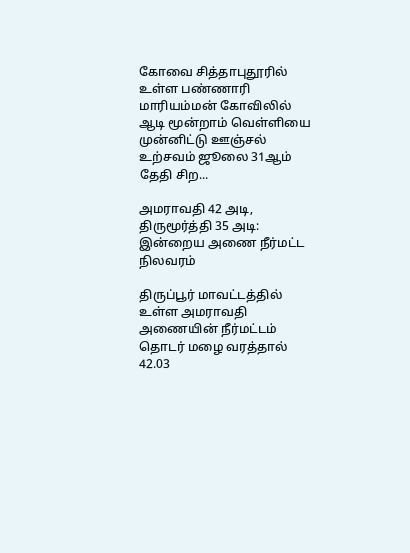கோவை சித்தாபுதூரில் உள்ள பண்ணாரி மாரியம்மன் கோவிலில் ஆடி மூன்றாம் வெள்ளியை முன்னிட்டு ஊஞ்சல் உற்சவம் ஜூலை 31ஆம் தேதி சிற...

அமராவதி 42 அடி, திருமூர்த்தி 35 அடி: இன்றைய அணை நீர்மட்ட நிலவரம்

திருப்பூர் மாவட்டத்தில் உள்ள அமராவதி அணையின் நீர்மட்டம் தொடர் மழை வரத்தால் 42.03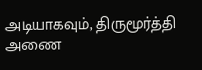அடியாகவும், திருமூர்த்தி அணை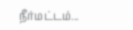நீர்மட்டம்...